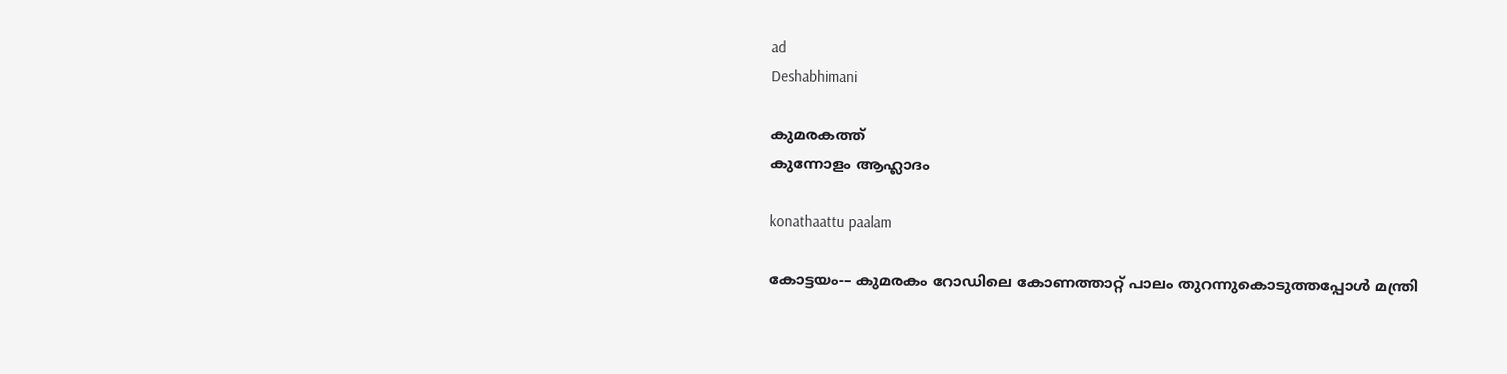ad
Deshabhimani

കുമരകത്ത്‌
കുന്നോളം ആഹ്ലാദം

konathaattu paalam

കോട്ടയം-– കുമരകം റോഡിലെ കോണത്താറ്റ് പാലം തുറന്നുകൊടുത്തപ്പോൾ മന്ത്രി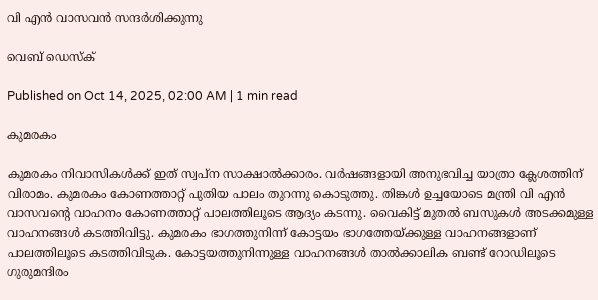വി എൻ വാസവൻ സന്ദർശിക്കുന്നു

വെബ് ഡെസ്ക്

Published on Oct 14, 2025, 02:00 AM | 1 min read

കുമരകം

കുമരകം നിവാസികൾക്ക്‌ ഇത്‌ സ്വപ്‌ന സാക്ഷാൽക്കാരം. വർഷങ്ങളായി അനുഭവിച്ച യാത്രാ ക്ലേശത്തിന് വിരാമം. കുമരകം കോണത്താറ്റ് പുതിയ പാലം തുറന്നു കൊടുത്തു. തിങ്കൾ ഉച്ചയോടെ മന്ത്രി വി എൻ വാസവന്റെ വാഹനം കോണത്താറ്റ്‌ പാലത്തിലൂടെ ആദ്യം കടന്നു. വൈകിട്ട്‌ മുതൽ ബസുകൾ അടക്കമുള്ള വാഹനങ്ങൾ കടത്തിവിട്ടു. കുമരകം ഭാഗത്തുനിന്ന്‌ കോട്ടയം ഭാഗത്തേയ്‌ക്കുള്ള വാഹനങ്ങളാണ് പാലത്തിലൂടെ കടത്തിവിടുക. കോട്ടയത്തുനിന്നുള്ള വാഹനങ്ങൾ താൽക്കാലിക ബണ്ട് റോഡിലൂടെ ഗുരുമന്ദിരം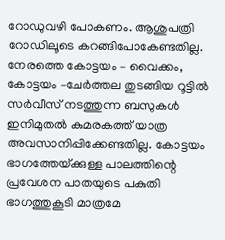റോഡുവഴി പോകണം. ആശുപത്രി റോഡിലൂടെ കറങ്ങിപോകേണ്ടതില്ല. നേരത്തെ കോട്ടയം – വൈക്കം, കോട്ടയം –ചേർത്തല തുടങ്ങിയ റൂട്ടിൽ സർവീസ് നടത്തുന്ന ബസുകൾ ഇനിമുതൽ കുമരകത്ത് യാത്ര അവസാനിപ്പിക്കേണ്ടതില്ല. കോട്ടയം ഭാഗത്തേയ്‌ക്കുള്ള പാലത്തിന്റെ പ്രവേശന പാതയുടെ പകുതി ഭാഗത്തുകൂടി മാത്രമേ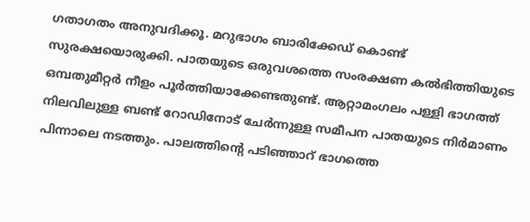ഗതാഗതം അനുവദിക്കൂ. മറുഭാഗം ബാരിക്കേഡ്‌ കൊണ്ട്‌ സുരക്ഷയൊരുക്കി. പാതയുടെ ഒരുവശത്തെ സംരക്ഷണ കൽഭിത്തിയുടെ ഒമ്പതുമീറ്റർ നീളം പൂർത്തിയാക്കേണ്ടതുണ്ട്. ആറ്റാമംഗലം പള്ളി ഭാഗത്ത് നിലവിലുള്ള ബണ്ട് റോഡിനോട് ചേർന്നുള്ള സമീപന പാതയുടെ നിർമാണം പിന്നാലെ നടത്തും. പാലത്തിന്റെ പടിഞ്ഞാറ് ഭാഗത്തെ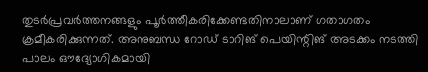തുടർപ്രവർത്തനങ്ങളും പൂർത്തീകരിക്കേണ്ടതിനാലാണ് ഗതാഗതം ക്രമീകരിക്കുന്നത്. അനുബന്ധ റോഡ്‌ ടാറിങ്‌ പെയിന്റിങ്‌ അടക്കം നടത്തി പാലം ഔദ്യോഗികമായി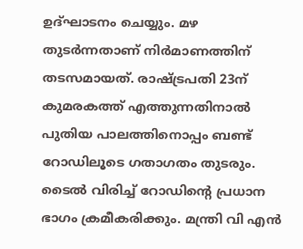ഉദ്ഘാടനം ചെയ്യും. മഴ തുടർന്നതാണ്‌ നിർമാണത്തിന് തടസമായത്‌. രാഷ്ട്രപതി 23ന് കുമരകത്ത്‌ എത്തുന്നതിനാൽ പുതിയ പാലത്തിനൊപ്പം ബണ്ട് റോഡിലൂടെ ഗതാഗതം തുടരും. ടൈൽ വിരിച്ച് റോഡിന്റെ പ്രധാന ഭാഗം ക്രമീകരിക്കും. മന്ത്രി വി എൻ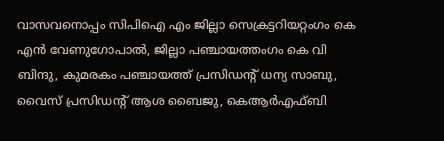വാസവനൊപ്പം സിപിഐ എം ജില്ലാ സെക്രട്ടറിയറ്റംഗം കെ എൻ വേണുഗോപാൽ, ജില്ലാ പഞ്ചായത്തംഗം കെ വി ബിന്ദു, കുമരകം പഞ്ചായത്ത്‌ പ്രസിഡന്റ്‌ ധന്യ സാബു, വൈസ്‌ പ്രസിഡന്റ്‌ ആശ ബൈജു, കെആർഎഫ്‌ബി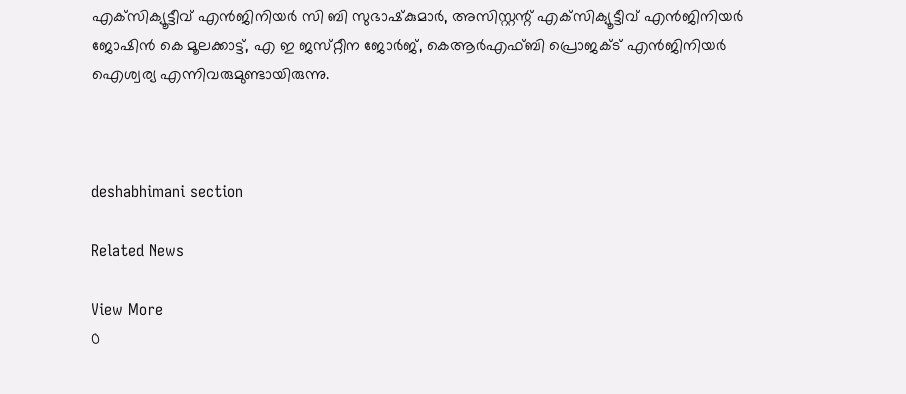എക്‌സിക്യൂട്ടീവ് എൻജിനിയർ സി ബി സുഭാഷ്‌കുമാർ, അസിസ്റ്റന്റ് എക്‌സിക്യൂട്ടീവ് എൻജിനിയർ ജോഷിൻ കെ മൂലക്കാട്ട്‌, എ ഇ ജസ്‌റ്റീന ജോർജ്‌, കെആർഎഫ്‌ബി പ്രൊജക്ട് എൻജിനിയർ ഐശ്വര്യ എന്നിവരുമുണ്ടായിരുന്നു.



deshabhimani section

Related News

View More
0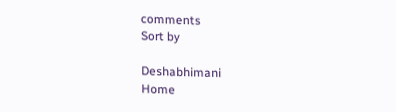comments
Sort by

Deshabhimani
Home